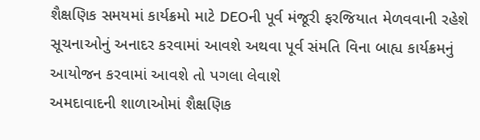શૈક્ષણિક સમયમાં કાર્યક્રમો માટે DEOની પૂર્વ મંજૂરી ફરજિયાત મેળવવાની રહેશે
સૂચનાઓનું અનાદર કરવામાં આવશે અથવા પૂર્વ સંમતિ વિના બાહ્ય કાર્યક્રમનું આયોજન કરવામાં આવશે તો પગલા લેવાશે
અમદાવાદની શાળાઓમાં શૈક્ષણિક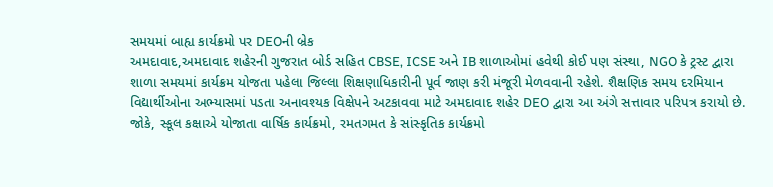સમયમાં બાહ્ય કાર્યક્રમો પર DEOની બ્રેક
અમદાવાદ,અમદાવાદ શહેરની ગુજરાત બોર્ડ સહિત CBSE, ICSE અને IB શાળાઓમાં હવેથી કોઈ પણ સંસ્થા, NGO કે ટ્રસ્ટ દ્વારા શાળા સમયમાં કાર્યક્રમ યોજતા પહેલા જિલ્લા શિક્ષણાધિકારીની પૂર્વ જાણ કરી મંજૂરી મેળવવાની રહેશે. શૈક્ષણિક સમય દરમિયાન વિદ્યાર્થીઓના અભ્યાસમાં પડતા અનાવશ્યક વિક્ષેપને અટકાવવા માટે અમદાવાદ શહેર DEO દ્વારા આ અંગે સત્તાવાર પરિપત્ર કરાયો છે. જોકે, સ્કૂલ કક્ષાએ યોજાતા વાર્ષિક કાર્યક્રમો, રમતગમત કે સાંસ્કૃતિક કાર્યક્રમો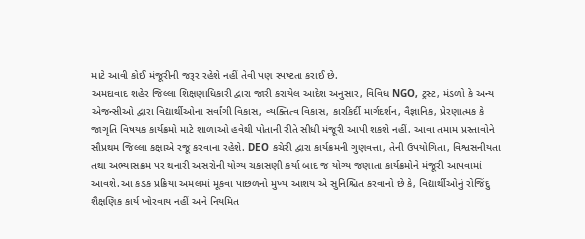માટે આવી કોઈ મંજૂરીની જરૂર રહેશે નહીં તેવી પણ સ્પષ્ટતા કરાઈ છે.
અમદાવાદ શહેર જિલ્લા શિક્ષણાધિકારી દ્વારા જારી કરાયેલ આદેશ અનુસાર, વિવિધ NGO, ટ્રસ્ટ, મંડળો કે અન્ય એજન્સીઓ દ્વારા વિદ્યાર્થીઓના સર્વાંગી વિકાસ, વ્યક્તિત્વ વિકાસ, કારકિર્દી માર્ગદર્શન, વૈજ્ઞાનિક, પ્રેરણાત્મક કે જાગૃતિ વિષયક કાર્યક્રમો માટે શાળાઓ હવેથી પોતાની રીતે સીધી મંજૂરી આપી શકશે નહીં. આવા તમામ પ્રસ્તાવોને સૌપ્રથમ જિલ્લા કક્ષાએ રજૂ કરવાના રહેશે. DEO કચેરી દ્વારા કાર્યક્રમની ગુણવત્તા, તેની ઉપયોગિતા, વિશ્વસનીયતા તથા અભ્યાસક્રમ પર થનારી અસરોની યોગ્ય ચકાસણી કર્યા બાદ જ યોગ્ય જણાતા કાર્યક્રમોને મંજૂરી આપવામાં આવશે.આ કડક પ્રક્રિયા અમલમાં મૂકવા પાછળનો મુખ્ય આશય એ સુનિશ્ચિત કરવાનો છે કે, વિદ્યાર્થીઓનું રોજિંદુ શૈક્ષણિક કાર્ય ખોરવાય નહીં અને નિયમિત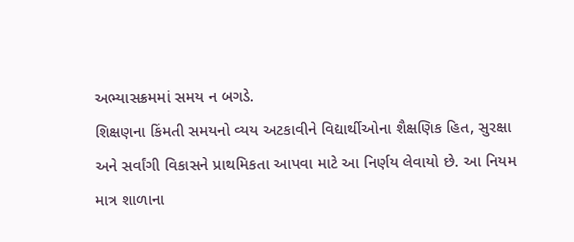અભ્યાસક્રમમાં સમય ન બગડે.
શિક્ષણના કિંમતી સમયનો વ્યય અટકાવીને વિદ્યાર્થીઓના શૈક્ષણિક હિત, સુરક્ષા અને સર્વાંગી વિકાસને પ્રાથમિકતા આપવા માટે આ નિર્ણય લેવાયો છે. આ નિયમ માત્ર શાળાના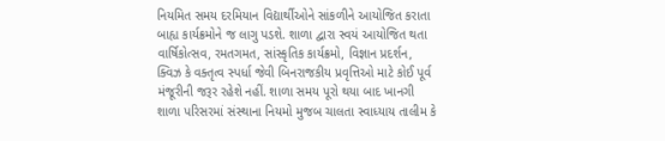નિયમિત સમય દરમિયાન વિદ્યાર્થીઓને સાંકળીને આયોજિત કરાતા બાહ્ય કાર્યક્રમોને જ લાગુ પડશે. શાળા દ્વારા સ્વયં આયોજિત થતા વાર્ષિકોત્સવ, રમતગમત, સાંસ્કૃતિક કાર્યક્રમો, વિજ્ઞાન પ્રદર્શન, ક્વિઝ કે વક્તૃત્વ સ્પર્ધા જેવી બિનરાજકીય પ્રવૃત્તિઓ માટે કોઈ પૂર્વ મંજૂરીની જરૂર રહેશે નહીં. શાળા સમય પૂરો થયા બાદ ખાનગી શાળા પરિસરમાં સંસ્થાના નિયમો મુજબ ચાલતા સ્વાધ્યાય તાલીમ કે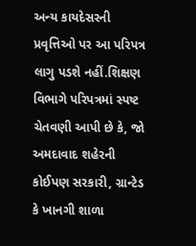અન્ય કાયદેસરની પ્રવૃત્તિઓ પર આ પરિપત્ર લાગુ પડશે નહીં.શિક્ષણ વિભાગે પરિપત્રમાં સ્પષ્ટ ચેતવણી આપી છે કે, જો અમદાવાદ શહેરની કોઈપણ સરકારી, ગ્રાન્ટેડ કે ખાનગી શાળા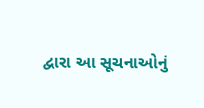દ્વારા આ સૂચનાઓનું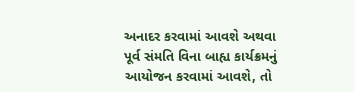અનાદર કરવામાં આવશે અથવા પૂર્વ સંમતિ વિના બાહ્ય કાર્યક્રમનું આયોજન કરવામાં આવશે, તો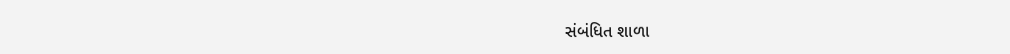સંબંધિત શાળા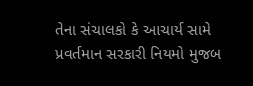તેના સંચાલકો કે આચાર્ય સામે પ્રવર્તમાન સરકારી નિયમો મુજબ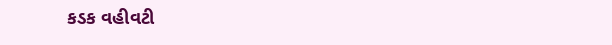કડક વહીવટી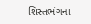શિસ્તભંગના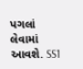પગલાં લેવામાં આવશે. SS1